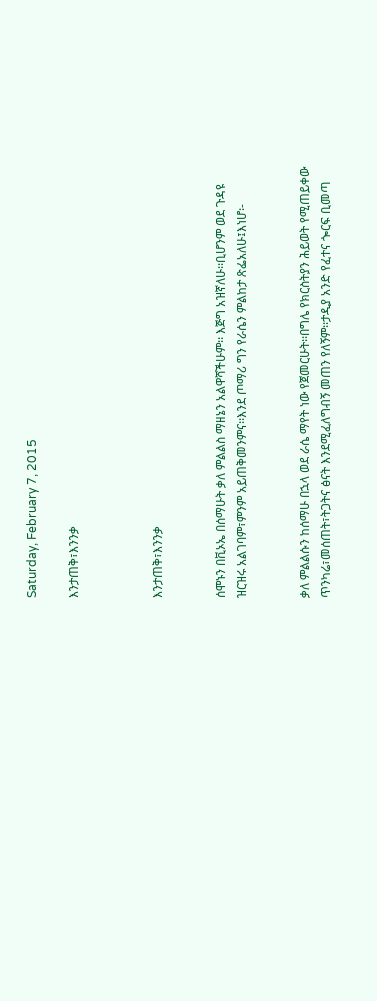Saturday, February 7, 2015

እንታጠቅ፣እንንቃ



እንታጠቅ፣እንንቃ


ሰሞኑን በቪኦኤ በሰማሁት ቃለ ምልልስ ማዘኔን አልዋሻችሁም፡፡ እጅግ አዝኛለሁ፡፡ቢሆንም ወደ ጉዳዩ ዝርዝሩ አልገባም፣ምንም አይጠቅመንምና፡፡እንደ ጦማሪ ግን የራሴን ምልከታ ጽፌአለሁ፤እነሆ፡-


ቃለ ምልልሱን ከሰማሁ በኋላ ወደ ራሴ ማየት ነው የጀመርሁት፡፡በግሌ የክርስትያን ሕይወት የሚጠይቀው ጥንካሬ፣መሰጠት፣ትጋትና ፅናት እንደሚፈለግብኝ መጠን የለኝም፡፡ታዲያ አንድ የፈተና ጐርፍ ቢመጣ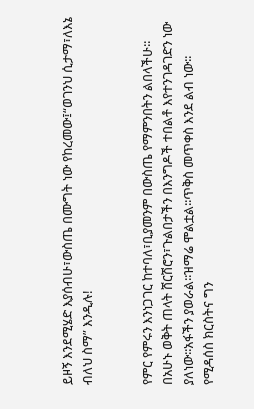ይዞኝ እንደሚሄድ እያሰብሁ፣ውስጤ በሙግት ነው የከረመው፤“ወገንህ ሲታማ፣ለእኔ ብለህ ስማ” እንዲሉ!


የምር የምሩን እንነጋገር ከተባለ፣ቢያመንም በውስጤ የማምንበትን ልበላችሁ፡፡በአሁኑ ወቅት ጠላት ሸርሽሮን፣ጉልበታችን በእንግዶች ተበልቶ እየተንገዳገድን ነው ያለነው፡፡አፋችን ያወራል፡፡ዝማሬ ሞልቷል፡፡ጥቅስ መጥቀስ እንደ ልብ ነው፡፡የሚዳሰስ ክርስትና ግን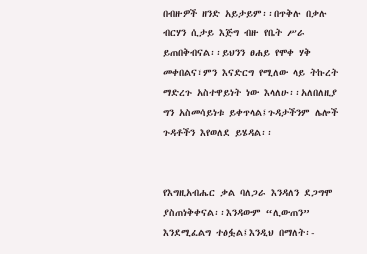በብዙዎች ዘንድ አይታይም፡፡በጥቅሉ በቃሉ ብርሃን ሲታይ እጅግ ብዙ የቤት ሥራ ይጠበቅብናል፡፡ይህንን ፀሐይ የሞቀ ሃቅ መቀበልና፣ምን እናድርግ የሚለው ላይ ትኩረት ማድረጉ አስተዋይነት ነው እላለሁ፡፡አለበለዚያ ግን አስመሳይነቱ ይቀጥላል፤ጉዳታችንም ሌሎች ጉዳቶችን እየወለደ ይሄዳል፡፡


የእግዚአብሔር ቃል ባለጋራ እንዳለን ደጋግሞ ያስጠነቅቀናል፡፡እንዳውም “ሊውጠን” እንደሚፈልግ ተፅፏል፤እንዲህ በማለት፡-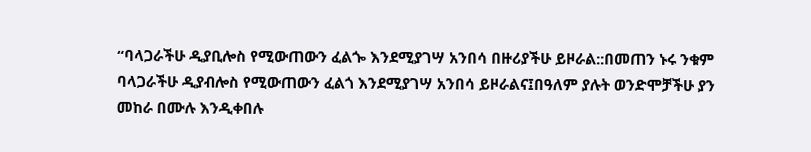“ባላጋራችሁ ዲያቢሎስ የሚውጠውን ፈልጐ እንደሚያገሣ አንበሳ በዙሪያችሁ ይዞራል::በመጠን ኑሩ ንቁም ባላጋራችሁ ዲያብሎስ የሚውጠውን ፈልጎ እንደሚያገሣ አንበሳ ይዞራልና፤በዓለም ያሉት ወንድሞቻችሁ ያን መከራ በሙሉ እንዲቀበሉ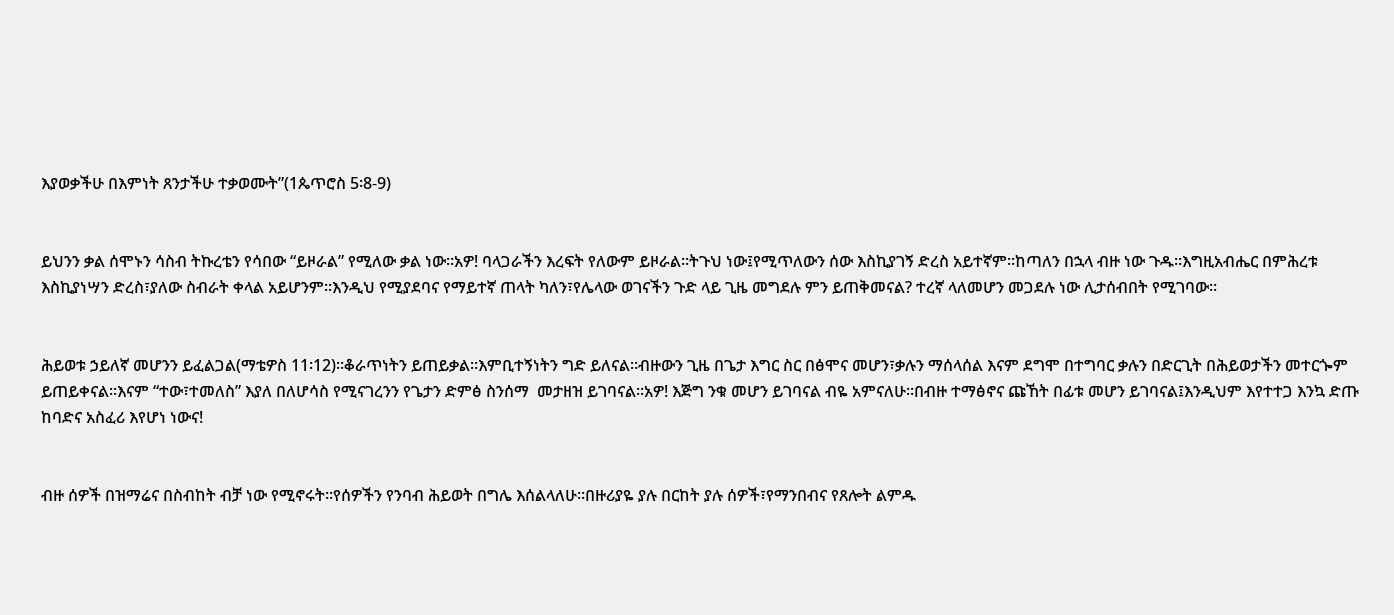እያወቃችሁ በእምነት ጸንታችሁ ተቃወሙት”(1ጴጥሮስ 5፡8-9)


ይህንን ቃል ሰሞኑን ሳስብ ትኩረቴን የሳበው “ይዞራል” የሚለው ቃል ነው፡፡አዎ! ባላጋራችን እረፍት የለውም ይዞራል፡፡ትጉህ ነው፤የሚጥለውን ሰው እስኪያገኝ ድረስ አይተኛም፡፡ከጣለን በኋላ ብዙ ነው ጉዱ፡፡እግዚአብሔር በምሕረቱ እስኪያነሣን ድረስ፣ያለው ስብራት ቀላል አይሆንም፡፡እንዲህ የሚያደባና የማይተኛ ጠላት ካለን፣የሌላው ወገናችን ጉድ ላይ ጊዜ መግደሉ ምን ይጠቅመናል? ተረኛ ላለመሆን መጋደሉ ነው ሊታሰብበት የሚገባው፡፡


ሕይወቱ ኃይለኛ መሆንን ይፈልጋል(ማቴዎስ 11፡12)፡፡ቆራጥነትን ይጠይቃል፡፡እምቢተኝነትን ግድ ይለናል፡፡ብዙውን ጊዜ በጌታ እግር ስር በፅሞና መሆን፣ቃሉን ማሰላሰል እናም ደግሞ በተግባር ቃሉን በድርጊት በሕይወታችን መተርጐም ይጠይቀናል፡፡እናም “ተው፣ተመለስ” እያለ በለሆሳስ የሚናገረንን የጌታን ድምፅ ስንሰማ  መታዘዝ ይገባናል፡፡አዎ! እጅግ ንቁ መሆን ይገባናል ብዬ አምናለሁ፡፡በብዙ ተማፅኖና ጩኸት በፊቱ መሆን ይገባናል፤እንዲህም እየተተጋ እንኳ ድጡ ከባድና አስፈሪ እየሆነ ነውና!


ብዙ ሰዎች በዝማሬና በስብከት ብቻ ነው የሚኖሩት፡፡የሰዎችን የንባብ ሕይወት በግሌ እሰልላለሁ፡፡በዙሪያዬ ያሉ በርከት ያሉ ሰዎች፣የማንበብና የጸሎት ልምዱ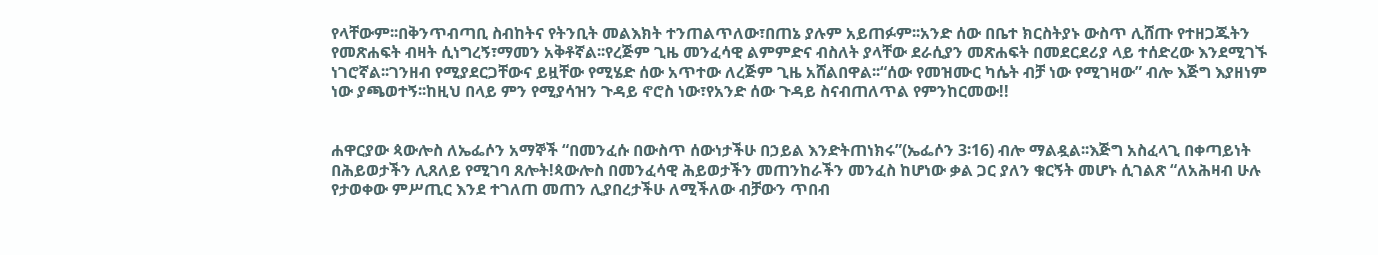የላቸውም፡፡በቅንጥብጣቢ ስብከትና የትንቢት መልእክት ተንጠልጥለው፣በጠኔ ያሉም አይጠፉም፡፡አንድ ሰው በቤተ ክርስትያኑ ውስጥ ሊሸጡ የተዘጋጁትን የመጽሐፍት ብዛት ሲነግረኝ፣ማመን አቅቶኛል፡፡የረጅም ጊዜ መንፈሳዊ ልምምድና ብስለት ያላቸው ደራሲያን መጽሐፍት በመደርደሪያ ላይ ተሰድረው እንደሚገኙ ነገሮኛል፡፡ገንዘብ የሚያደርጋቸውና ይዟቸው የሚሄድ ሰው አጥተው ለረጅም ጊዜ አሸልበዋል፡፡“ሰው የመዝሙር ካሴት ብቻ ነው የሚገዛው” ብሎ እጅግ እያዘነም ነው ያጫወተኝ፡፡ከዚህ በላይ ምን የሚያሳዝን ጉዳይ ኖሮስ ነው፣የአንድ ሰው ጉዳይ ስናብጠለጥል የምንከርመው!!


ሐዋርያው ጳውሎስ ለኤፌሶን አማኞች “በመንፈሱ በውስጥ ሰውነታችሁ በኃይል እንድትጠነክሩ”(ኤፌሶን 3፡16) ብሎ ማልዷል፡፡እጅግ አስፈላጊ በቀጣይነት በሕይወታችን ሊጸለይ የሚገባ ጸሎት!ጳውሎስ በመንፈሳዊ ሕይወታችን መጠንከራችን መንፈስ ከሆነው ቃል ጋር ያለን ቁርኝት መሆኑ ሲገልጽ “ለአሕዛብ ሁሉ የታወቀው ምሥጢር እንደ ተገለጠ መጠን ሊያበረታችሁ ለሚችለው ብቻውን ጥበብ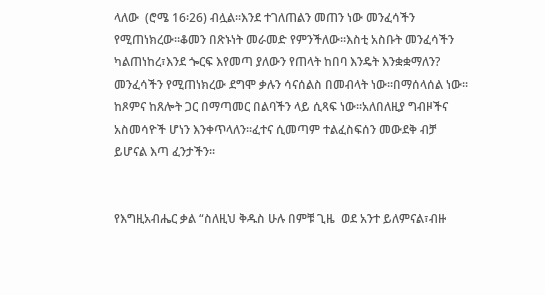ላለው  (ሮሜ 16፡26) ብሏል፡፡እንደ ተገለጠልን መጠን ነው መንፈሳችን የሚጠነክረው፡፡ቆመን በጽኑነት መራመድ የምንችለው፡፡እስቲ አስቡት መንፈሳችን ካልጠነከረ፣እንደ ጐርፍ እየመጣ ያለውን የጠላት ከበባ እንዴት እንቋቋማለን? መንፈሳችን የሚጠነክረው ደግሞ ቃሉን ሳናሰልስ በመብላት ነው፡፡በማሰላሰል ነው፡፡ከጾምና ከጸሎት ጋር በማጣመር በልባችን ላይ ሲጻፍ ነው፡፡አለበለዚያ ግብዞችና አስመሳዮች ሆነን እንቀጥላለን፡፡ፈተና ሲመጣም ተልፈስፍሰን መውደቅ ብቻ ይሆናል እጣ ፈንታችን፡፡


የእግዚአብሔር ቃል “ስለዚህ ቅዱስ ሁሉ በምቹ ጊዜ  ወደ አንተ ይለምናል፣ብዙ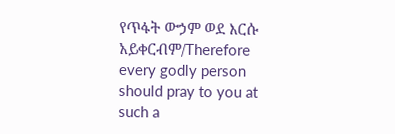የጥፋት ውኃም ወደ እርሱ አይቀርብም/Therefore every godly person should pray to you at such a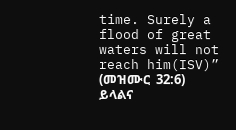time. Surely a flood of great waters will not reach him(ISV)” (መዝሙር  32:6) ይላልና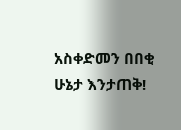አስቀድመን በበቂ ሁኔታ እንታጠቅ!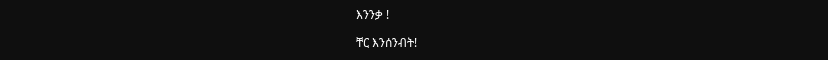እንንቃ !

ቸር እንሰንብት!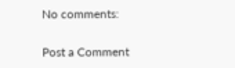No comments:

Post a Comment